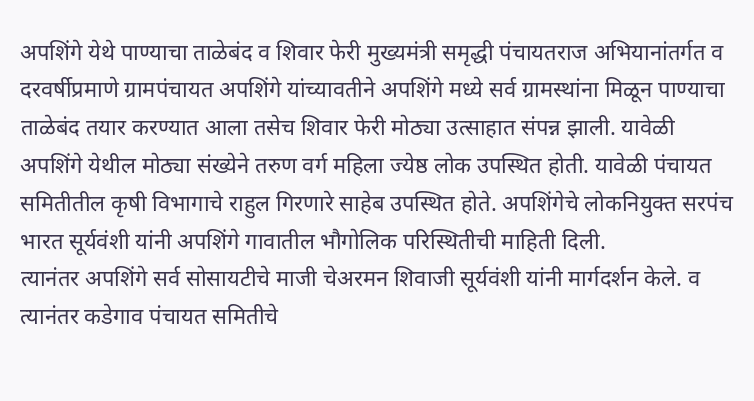अपशिंगे येथे पाण्याचा ताळेबंद व शिवार फेरी मुख्यमंत्री समृद्धी पंचायतराज अभियानांतर्गत व दरवर्षीप्रमाणे ग्रामपंचायत अपशिंगे यांच्यावतीने अपशिंगे मध्ये सर्व ग्रामस्थांना मिळून पाण्याचा ताळेबंद तयार करण्यात आला तसेच शिवार फेरी मोठ्या उत्साहात संपन्न झाली. यावेळी अपशिंगे येथील मोठ्या संख्येने तरुण वर्ग महिला ज्येष्ठ लोक उपस्थित होती. यावेळी पंचायत समितीतील कृषी विभागाचे राहुल गिरणारे साहेब उपस्थित होते. अपशिंगेचे लोकनियुक्त सरपंच भारत सूर्यवंशी यांनी अपशिंगे गावातील भौगोलिक परिस्थितीची माहिती दिली.
त्यानंतर अपशिंगे सर्व सोसायटीचे माजी चेअरमन शिवाजी सूर्यवंशी यांनी मार्गदर्शन केले. व त्यानंतर कडेगाव पंचायत समितीचे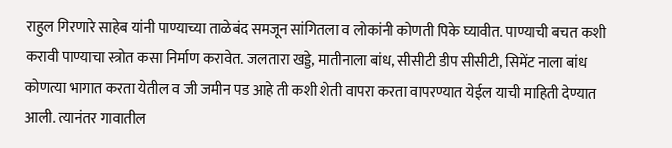राहुल गिरणारे साहेब यांनी पाण्याच्या ताळेबंद समजून सांगितला व लोकांनी कोणती पिके घ्यावीत. पाण्याची बचत कशी करावी पाण्याचा स्त्रोत कसा निर्माण करावेत. जलतारा खड्डे, मातीनाला बांध, सीसीटी डीप सीसीटी, सिमेंट नाला बांध कोणत्या भागात करता येतील व जी जमीन पड आहे ती कशी शेती वापरा करता वापरण्यात येईल याची माहिती देण्यात आली. त्यानंतर गावातील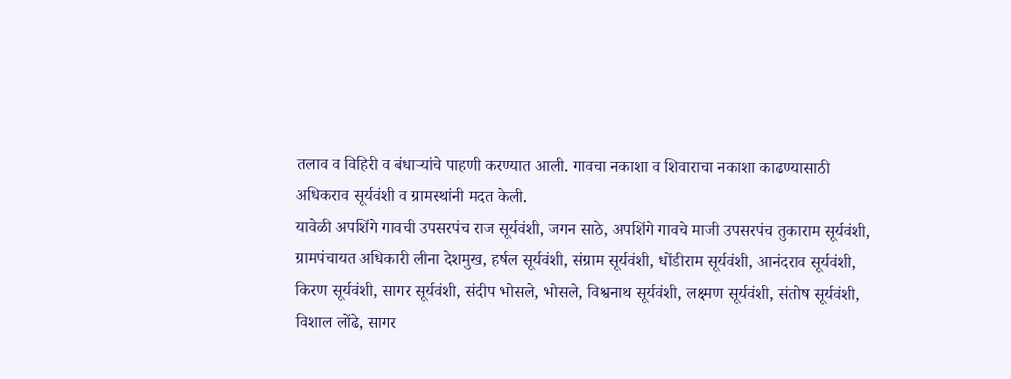तलाव व विहिरी व बंधाऱ्यांचे पाहणी करण्यात आली. गावचा नकाशा व शिवाराचा नकाशा काढण्यासाठी
अधिकराव सूर्यवंशी व ग्रामस्थांनी मदत केली.
यावेळी अपशिंगे गावची उपसरपंच राज सूर्यवंशी, जगन साठे, अपशिंगे गावचे माजी उपसरपंच तुकाराम सूर्यवंशी, ग्रामपंचायत अधिकारी लीना देशमुख, हर्षल सूर्यवंशी, संग्राम सूर्यवंशी, धोंडीराम सूर्यवंशी, आनंदराव सूर्यवंशी, किरण सूर्यवंशी, सागर सूर्यवंशी, संदीप भोसले, भोसले, विश्वनाथ सूर्यवंशी, लक्ष्मण सूर्यवंशी, संतोष सूर्यवंशी, विशाल लोंढे, सागर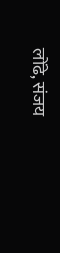लोंढे, संजय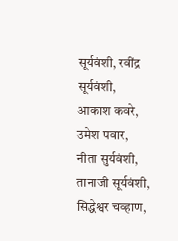सूर्यवंशी, रवींद्र सूर्यवंशी, आकाश कवरे, उमेश पवार, नीता सुर्यवंशी, तानाजी सूर्यवंशी, सिद्धेश्वर चव्हाण,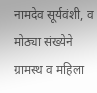नामदेव सूर्यवंशी, व मोठ्या संख्येने ग्रामस्थ व महिला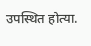उपस्थित होत्या.